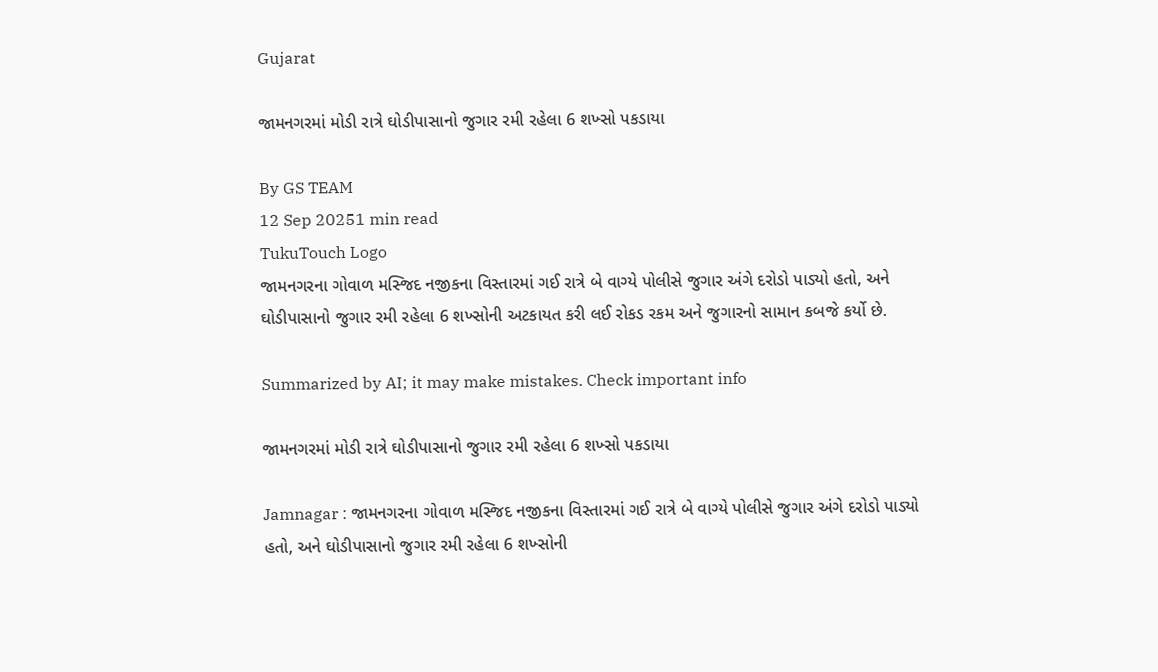Gujarat

જામનગરમાં મોડી રાત્રે ઘોડીપાસાનો જુગાર રમી રહેલા 6 શખ્સો પકડાયા

By GS TEAM
12 Sep 20251 min read
TukuTouch Logo
જામનગરના ગોવાળ મસ્જિદ નજીકના વિસ્તારમાં ગઈ રાત્રે બે વાગ્યે પોલીસે જુગાર અંગે દરોડો પાડ્યો હતો, અને ઘોડીપાસાનો જુગાર રમી રહેલા 6 શખ્સોની અટકાયત કરી લઈ રોકડ રકમ અને જુગારનો સામાન કબજે કર્યો છે.

Summarized by AI; it may make mistakes. Check important info

જામનગરમાં મોડી રાત્રે ઘોડીપાસાનો જુગાર રમી રહેલા 6 શખ્સો પકડાયા

Jamnagar : જામનગરના ગોવાળ મસ્જિદ નજીકના વિસ્તારમાં ગઈ રાત્રે બે વાગ્યે પોલીસે જુગાર અંગે દરોડો પાડ્યો હતો, અને ઘોડીપાસાનો જુગાર રમી રહેલા 6 શખ્સોની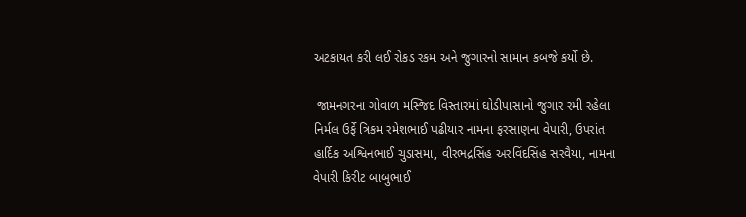અટકાયત કરી લઈ રોકડ રકમ અને જુગારનો સામાન કબજે કર્યો છે.

 જામનગરના ગોવાળ મસ્જિદ વિસ્તારમાં ઘોડીપાસાનો જુગાર રમી રહેલા નિર્મલ ઉર્ફે ત્રિકમ રમેશભાઈ પઢીયાર નામના ફરસાણના વેપારી, ઉપરાંત હાર્દિક અશ્વિનભાઈ ચુડાસમા, વીરભદ્રસિંહ અરવિંદસિંહ સરવૈયા, નામના વેપારી કિરીટ બાબુભાઈ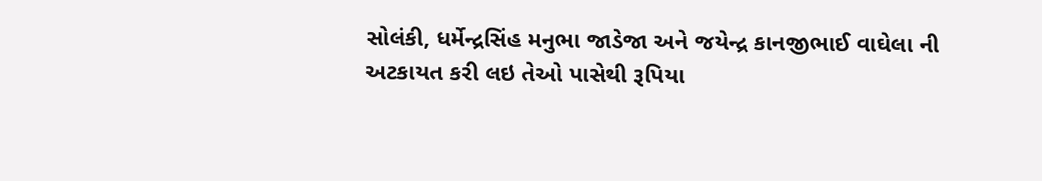સોલંકી, ધર્મેન્દ્રસિંહ મનુભા જાડેજા અને જયેન્દ્ર કાનજીભાઈ વાઘેલા ની અટકાયત કરી લઇ તેઓ પાસેથી રૂપિયા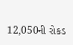12,050ની રોકડ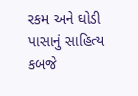રકમ અને ઘોડી પાસાનું સાહિત્ય કબજે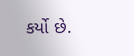કર્યો છે.